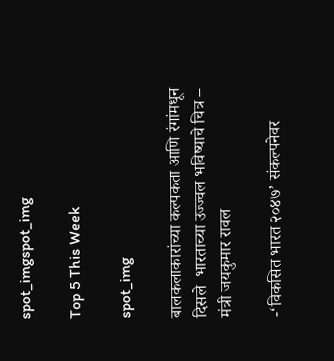spot_imgspot_img

Top 5 This Week

spot_img

बालकलाकारांच्या कल्पकता आणि रंगांमधून दिसले  भारताच्या उज्ज्वल भविष्याचे चित्र – मंत्री जयकुमार रावल

-‘विकसित भारत २०४७’ संकल्पनेवर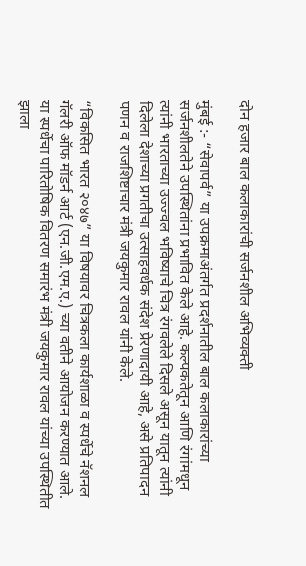दोन हजार बाल कलाकारांची सर्जनशील अभिव्यक्ती

मुंबई :- “सेवापर्व” या उपक्रमाअंतर्गत प्रदर्शनातील बाल कलाकारांच्या सर्जनशीलतेने उपस्थितांना प्रभावित केले आहे. कल्पकतेतून आणि रंगांमधून त्यांनी भारताच्या उज्ज्वल भविष्याचे चित्र रंगवलेले दिसले असून यातून त्यांनी दिलेला देशाच्या प्रगतीचा उत्साहवर्धक संदेश प्रेरणादायी आहे, असे प्रतिपादन पणन व राजशिष्टाचार मंत्री जयकुमार रावल यांनी केले.

“विकसित भारत २०४७” या विषयावर चित्रकला कार्यशाळा व स्पर्धेचे नॅशनल गॅलरी ऑफ मॉडर्न आर्ट (एन.जी.एम.ए.) च्या वतीने आयोजन करण्यात आले. या स्पर्धेचा पारितोषिक वितरण समारंभ मंत्री जयकुमार रावल यांच्या उपस्थितीत झाला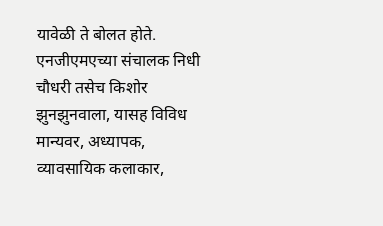यावेळी ते बोलत होते. एनजीएमएच्या संचालक निधी चौधरी तसेच किशोर झुनझुनवाला, यासह विविध मान्यवर, अध्यापक, व्यावसायिक कलाकार,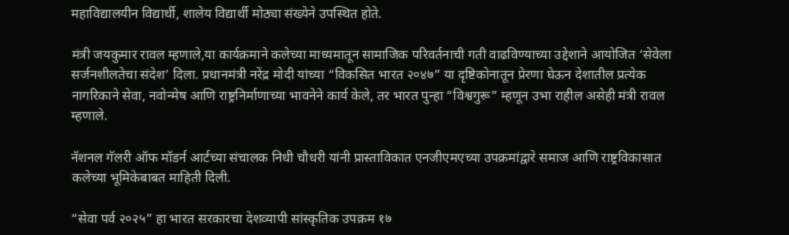महाविद्यालयीन विद्यार्थी, शालेय विद्यार्थी मोठ्या संख्येने उपस्थित होते.

मंत्री जयकुमार रावल म्हणाले,या कार्यक्रमाने कलेच्या माध्यमातून सामाजिक परिवर्तनाची गती वाढविण्याच्या उद्देशाने आयोजित ‘सेवेला सर्जनशीलतेचा संदेश’ दिला. प्रधानमंत्री नरेंद्र मोदी यांच्या “विकसित भारत २०४७” या दृष्टिकोनातून प्रेरणा घेऊन देशातील प्रत्येक नागरिकाने सेवा, नवोन्मेष आणि राष्ट्रनिर्माणाच्या भावनेने कार्य केले, तर भारत पुन्हा “विश्वगुरू” म्हणून उभा राहील असेही मंत्री रावल म्हणाले.

नॅशनल गॅलरी ऑफ मॉडर्न आर्टच्या संचालक निधी चौधरी यांनी प्रास्ताविकात एनजीएमएच्या उपक्रमांद्वारे समाज आणि राष्ट्रविकासात कलेच्या भूमिकेबाबत माहिती दिली.

“सेवा पर्व २०२५” हा भारत सरकारचा देशव्यापी सांस्कृतिक उपक्रम १७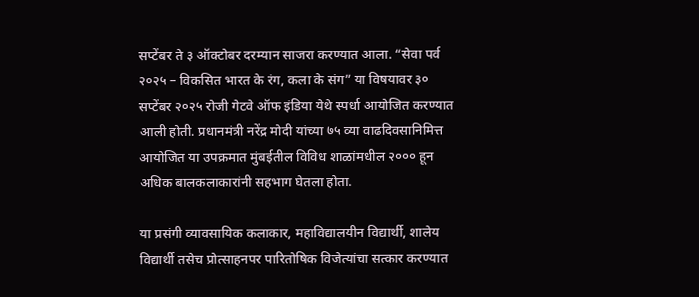सप्टेंबर ते ३ ऑक्टोबर दरम्यान साजरा करण्यात आला. “सेवा पर्व २०२५ – विकसित भारत के रंग, कला के संग” या विषयावर ३० सप्टेंबर २०२५ रोजी गेटवे ऑफ इंडिया येथे स्पर्धा आयोजित करण्यात आली होती. प्रधानमंत्री नरेंद्र मोदी यांच्या ७५ व्या वाढदिवसानिमित्त आयोजित या उपक्रमात मुंबईतील विविध शाळांमधील २००० हून अधिक बालकलाकारांनी सहभाग घेतला होता.

या प्रसंगी व्यावसायिक कलाकार, महाविद्यालयीन विद्यार्थी, शालेय विद्यार्थी तसेच प्रोत्साहनपर पारितोषिक विजेत्यांचा सत्कार करण्यात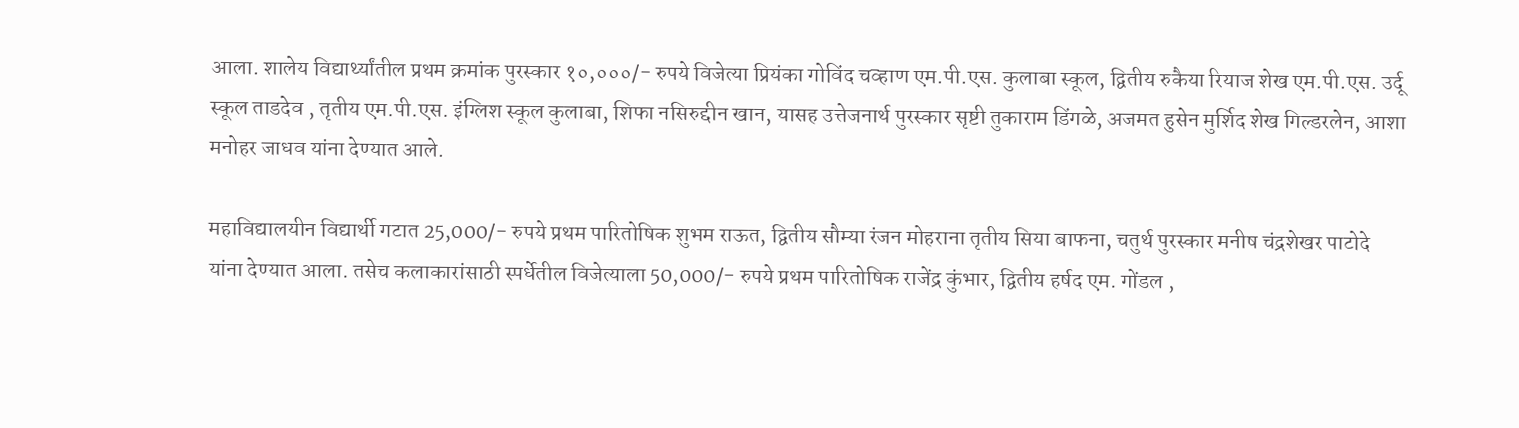आला. शालेय विद्यार्थ्यांतील प्रथम क्रमांक पुरस्कार १०,०००/- रुपये विजेत्या प्रियंका गोविंद चव्हाण एम.पी.एस. कुलाबा स्कूल, द्वितीय रुकैया रियाज शेख एम.पी.एस. उर्दू स्कूल ताडदेव , तृतीय एम.पी.एस. इंग्लिश स्कूल कुलाबा, शिफा नसिरुद्दीन खान, यासह उत्तेजनार्थ पुरस्कार सृष्टी तुकाराम डिंगळे, अजमत हुसेन मुर्शिद शेख गिल्डरलेन, आशा मनोहर जाधव यांना देण्यात आले.

महाविद्यालयीन विद्यार्थी गटात 25,000/- रुपये प्रथम पारितोषिक शुभम राऊत, द्वितीय सौम्या रंजन मोहराना तृतीय सिया बाफना, चतुर्थ पुरस्कार मनीष चंद्रशेखर पाटोदे यांना देण्यात आला. तसेच कलाकारांसाठी स्पर्धेतील विजेत्याला 50,000/- रुपये प्रथम पारितोषिक राजेंद्र कुंभार, द्वितीय हर्षद एम. गोंडल ,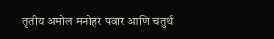तृतीय अमोल मनोहर पवार आणि चतुर्थ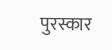पुरस्कार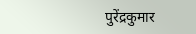पुरेंद्रकुमार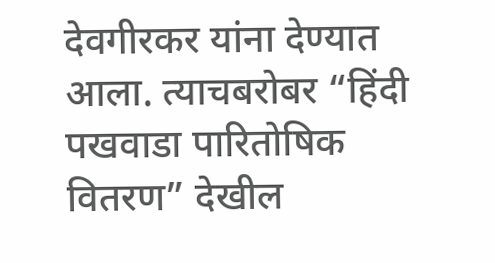देवगीरकर यांना देण्यात आला. त्याचबरोबर “हिंदी पखवाडा पारितोषिक वितरण” देखील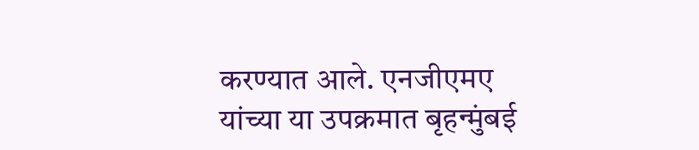करण्यात आले. एनजीएमए यांच्या या उपक्रमात बृहन्मुंबई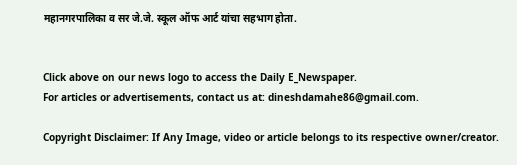महानगरपालिका व सर जे.जे. स्कूल ऑफ आर्ट यांचा सहभाग होता.


Click above on our news logo to access the Daily E_Newspaper.
For articles or advertisements, contact us at: dineshdamahe86@gmail.com.

Copyright Disclaimer: If Any Image, video or article belongs to its respective owner/creator.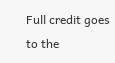Full credit goes to the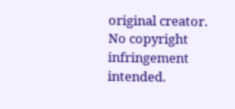original creator. No copyright infringement intended.